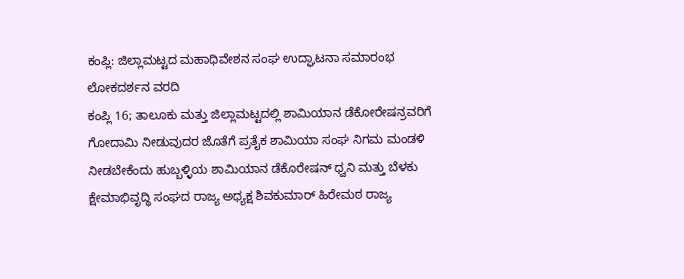ಕಂಪ್ಲಿ: ಜಿಲ್ಲಾಮಟ್ಟದ ಮಹಾಧಿವೇಶನ ಸಂಘ ಉದ್ಘಾಟನಾ ಸಮಾರಂಭ
ಲೋಕದರ್ಶನ ವರದಿ
ಕಂಪ್ಲಿ 16; ತಾಲೂಕು ಮತ್ತು ಜಿಲ್ಲಾಮಟ್ಟದಲ್ಲಿ ಶಾಮಿಯಾನ ಡೆಕೋರೇಷನ್ರವರಿಗೆ ಗೋದಾಮಿ ನೀಡುವುದರ ಜೊತೆಗೆ ಪ್ರತೈಕ ಶಾಮಿಯಾ ಸಂಘ ನಿಗಮ ಮಂಡಳಿ ನೀಡಬೇಕೆಂದು ಹುಬ್ಬಳ್ಳಿಯ ಶಾಮಿಯಾನ ಡೆಕೊರೇಷನ್ ಧ್ವನಿ ಮತ್ತು ಬೆಳಕು ಕ್ಷೇಮಾಭಿವೃದ್ಧಿ ಸಂಘದ ರಾಜ್ಯ ಅಧ್ಯಕ್ಷ ಶಿವಕುಮಾರ್ ಹಿರೇಮಠ ರಾಜ್ಯ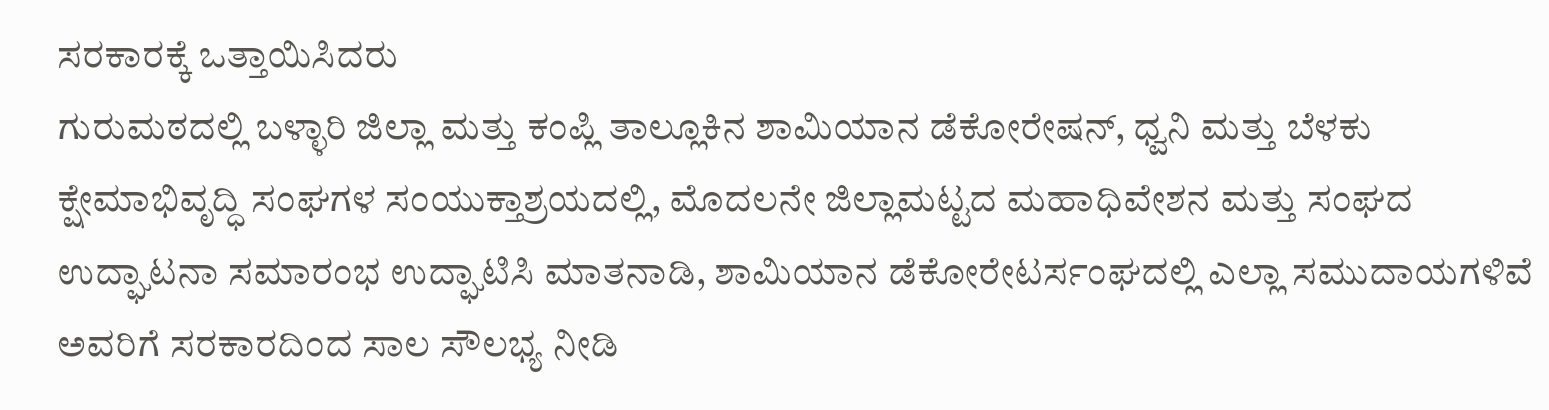ಸರಕಾರಕ್ಕೆ ಒತ್ತಾಯಿಸಿದರು
ಗುರುಮಠದಲ್ಲಿ ಬಳ್ಳಾರಿ ಜಿಲ್ಲಾ ಮತ್ತು ಕಂಪ್ಲಿ ತಾಲ್ಲೂಕಿನ ಶಾಮಿಯಾನ ಡೆಕೋರೇಷನ್, ಧ್ವನಿ ಮತ್ತು ಬೆಳಕು ಕ್ಷೇಮಾಭಿವೃದ್ಧಿ ಸಂಘಗಳ ಸಂಯುಕ್ತಾಶ್ರಯದಲ್ಲಿ, ಮೊದಲನೇ ಜಿಲ್ಲಾಮಟ್ಟದ ಮಹಾಧಿವೇಶನ ಮತ್ತು ಸಂಘದ ಉದ್ಘಾಟನಾ ಸಮಾರಂಭ ಉದ್ಘಾಟಿಸಿ ಮಾತನಾಡಿ, ಶಾಮಿಯಾನ ಡೆಕೋರೇಟರ್ಸಂಘದಲ್ಲಿ ಎಲ್ಲಾ ಸಮುದಾಯಗಳಿವೆ ಅವರಿಗೆ ಸರಕಾರದಿಂದ ಸಾಲ ಸೌಲಭ್ಯ ನೀಡಿ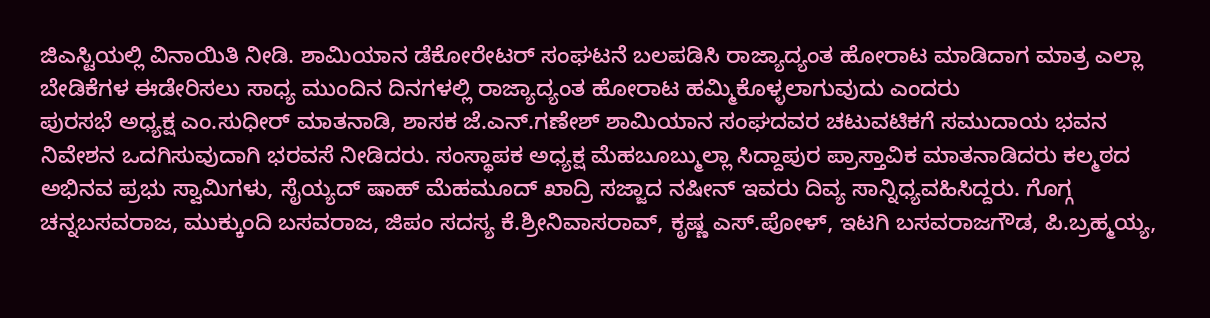ಜಿಎಸ್ಟಿಯಲ್ಲಿ ವಿನಾಯಿತಿ ನೀಡಿ. ಶಾಮಿಯಾನ ಡೆಕೋರೇಟರ್ ಸಂಘಟನೆ ಬಲಪಡಿಸಿ ರಾಜ್ಯಾದ್ಯಂತ ಹೋರಾಟ ಮಾಡಿದಾಗ ಮಾತ್ರ ಎಲ್ಲಾ ಬೇಡಿಕೆಗಳ ಈಡೇರಿಸಲು ಸಾಧ್ಯ ಮುಂದಿನ ದಿನಗಳಲ್ಲಿ ರಾಜ್ಯಾದ್ಯಂತ ಹೋರಾಟ ಹಮ್ಮಿಕೊಳ್ಳಲಾಗುವುದು ಎಂದರು
ಪುರಸಭೆ ಅಧ್ಯಕ್ಷ ಎಂ.ಸುಧೀರ್ ಮಾತನಾಡಿ, ಶಾಸಕ ಜೆ.ಎನ್.ಗಣೇಶ್ ಶಾಮಿಯಾನ ಸಂಘದವರ ಚಟುವಟಿಕಗೆ ಸಮುದಾಯ ಭವನ ನಿವೇಶನ ಒದಗಿಸುವುದಾಗಿ ಭರವಸೆ ನೀಡಿದರು. ಸಂಸ್ಥಾಪಕ ಅಧ್ಯಕ್ಷ ಮೆಹಬೂಬ್ಮುಲ್ಲಾ ಸಿದ್ದಾಪುರ ಪ್ರಾಸ್ತಾವಿಕ ಮಾತನಾಡಿದರು ಕಲ್ಮಠದ ಅಭಿನವ ಪ್ರಭು ಸ್ವಾಮಿಗಳು, ಸೈಯ್ಯದ್ ಷಾಹ್ ಮೆಹಮೂದ್ ಖಾದ್ರಿ ಸಜ್ಜಾದ ನಷೀನ್ ಇವರು ದಿವ್ಯ ಸಾನ್ನಿಧ್ಯವಹಿಸಿದ್ದರು. ಗೊಗ್ಗ ಚನ್ನಬಸವರಾಜ, ಮುಕ್ಕುಂದಿ ಬಸವರಾಜ, ಜಿಪಂ ಸದಸ್ಯ ಕೆ.ಶ್ರೀನಿವಾಸರಾವ್, ಕೃಷ್ಣ ಎಸ್.ಪೋಳ್, ಇಟಗಿ ಬಸವರಾಜಗೌಡ, ಪಿ.ಬ್ರಹ್ಮಯ್ಯ,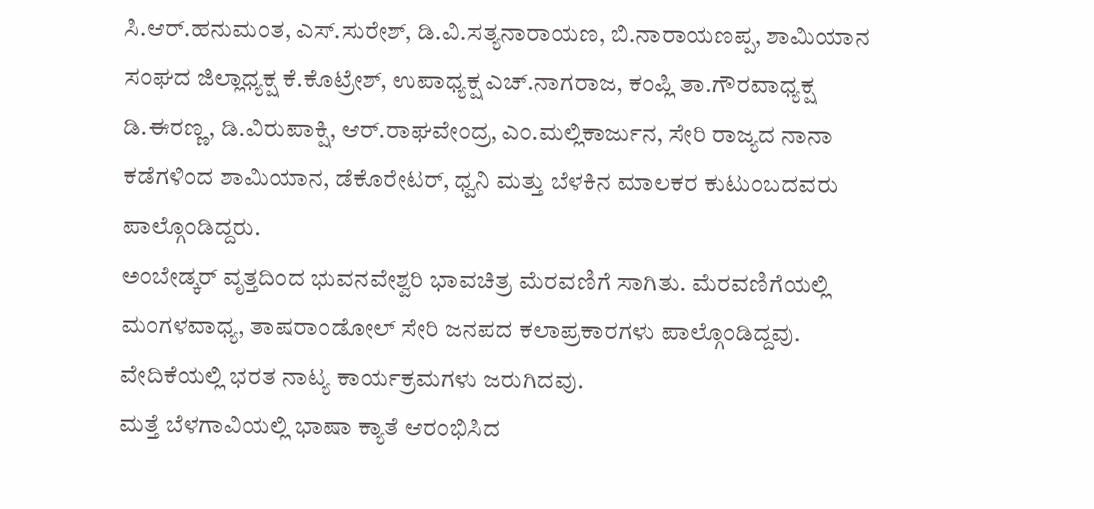ಸಿ.ಆರ್.ಹನುಮಂತ, ಎಸ್.ಸುರೇಶ್, ಡಿ.ವಿ.ಸತ್ಯನಾರಾಯಣ, ಬಿ.ನಾರಾಯಣಪ್ಪ, ಶಾಮಿಯಾನ ಸಂಘದ ಜಿಲ್ಲಾಧ್ಯಕ್ಷ ಕೆ.ಕೊಟ್ರೇಶ್, ಉಪಾಧ್ಯಕ್ಷ ಎಚ್.ನಾಗರಾಜ, ಕಂಪ್ಲಿ ತಾ.ಗೌರವಾಧ್ಯಕ್ಷ ಡಿ.ಈರಣ್ಣ, ಡಿ.ವಿರುಪಾಕ್ಷಿ, ಆರ್.ರಾಘವೇಂದ್ರ, ಎಂ.ಮಲ್ಲಿಕಾರ್ಜುನ, ಸೇರಿ ರಾಜ್ಯದ ನಾನಾ ಕಡೆಗಳಿಂದ ಶಾಮಿಯಾನ, ಡೆಕೊರೇಟರ್, ಧ್ವನಿ ಮತ್ತು ಬೆಳಕಿನ ಮಾಲಕರ ಕುಟುಂಬದವರು ಪಾಲ್ಗೊಂಡಿದ್ದರು.
ಅಂಬೇಡ್ಕರ್ ವೃತ್ತದಿಂದ ಭುವನವೇಶ್ವರಿ ಭಾವಚಿತ್ರ ಮೆರವಣಿಗೆ ಸಾಗಿತು. ಮೆರವಣಿಗೆಯಲ್ಲಿ ಮಂಗಳವಾಧ್ಯ, ತಾಷರಾಂಡೋಲ್ ಸೇರಿ ಜನಪದ ಕಲಾಪ್ರಕಾರಗಳು ಪಾಲ್ಗೊಂಡಿದ್ದವು. ವೇದಿಕೆಯಲ್ಲಿ ಭರತ ನಾಟ್ಯ ಕಾರ್ಯಕ್ರಮಗಳು ಜರುಗಿದವು.
ಮತ್ತೆ ಬೆಳಗಾವಿಯಲ್ಲಿ ಭಾಷಾ ಕ್ಯಾತೆ ಆರಂಭಿಸಿದ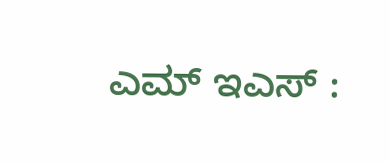ಎಮ್ ಇಎಸ್ :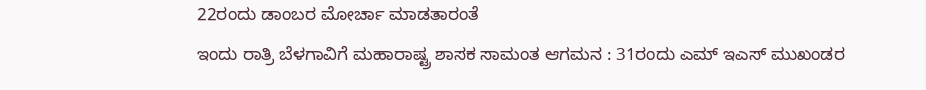22ರಂದು ಡಾಂಬರ ಮೋರ್ಚಾ ಮಾಡತಾರಂತೆ
ಇಂದು ರಾತ್ರಿ ಬೆಳಗಾವಿಗೆ ಮಹಾರಾಷ್ಟ್ರ ಶಾಸಕ ಸಾಮಂತ ಆಗಮನ : 31ರಂದು ಎಮ್ ಇಎಸ್ ಮುಖಂಡರ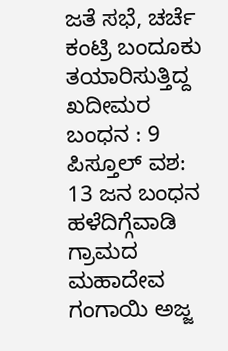ಜತೆ ಸಭೆ, ಚರ್ಚೆ
ಕಂಟ್ರಿ ಬಂದೂಕು ತಯಾರಿಸುತ್ತಿದ್ದ ಖದೀಮರ ಬಂಧನ : 9 ಪಿಸ್ತೂಲ್ ವಶ: 13 ಜನ ಬಂಧನ
ಹಳೆದಿಗ್ಗೆವಾಡಿ ಗ್ರಾಮದ ಮಹಾದೇವ ಗಂಗಾಯಿ ಅಜ್ಜ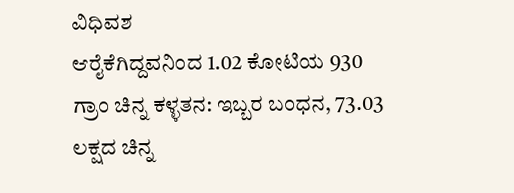ವಿಧಿವಶ
ಆರೈಕೆಗಿದ್ದವನಿಂದ 1.02 ಕೋಟಿಯ 930 ಗ್ರಾಂ ಚಿನ್ನ ಕಳ್ಳತನ: ಇಬ್ಬರ ಬಂಧನ, 73.03 ಲಕ್ಷದ ಚಿನ್ನ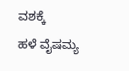ವಶಕ್ಕೆ
ಹಳೆ ವೈಷಮ್ಯ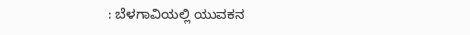: ಬೆಳಗಾವಿಯಲ್ಲಿ ಯುವಕನ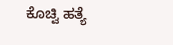ಕೊಚ್ವಿ ಹತ್ಯೆ